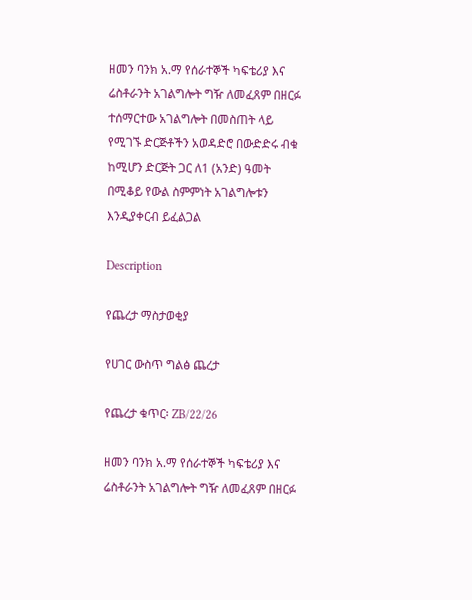ዘመን ባንክ አ.ማ የሰራተኞች ካፍቴሪያ እና ሬስቶራንት አገልግሎት ግዥ ለመፈጸም በዘርፉ ተሰማርተው አገልግሎት በመስጠት ላይ የሚገኙ ድርጅቶችን አወዳድሮ በውድድሩ ብቁ ከሚሆን ድርጅት ጋር ለ1 (አንድ) ዓመት በሚቆይ የውል ስምምነት አገልግሎቱን እንዲያቀርብ ይፈልጋል

Description

የጨረታ ማስታወቂያ

የሀገር ውስጥ ግልፅ ጨረታ

የጨረታ ቁጥር፡ ZB/22/26

ዘመን ባንክ አ.ማ የሰራተኞች ካፍቴሪያ እና ሬስቶራንት አገልግሎት ግዥ ለመፈጸም በዘርፉ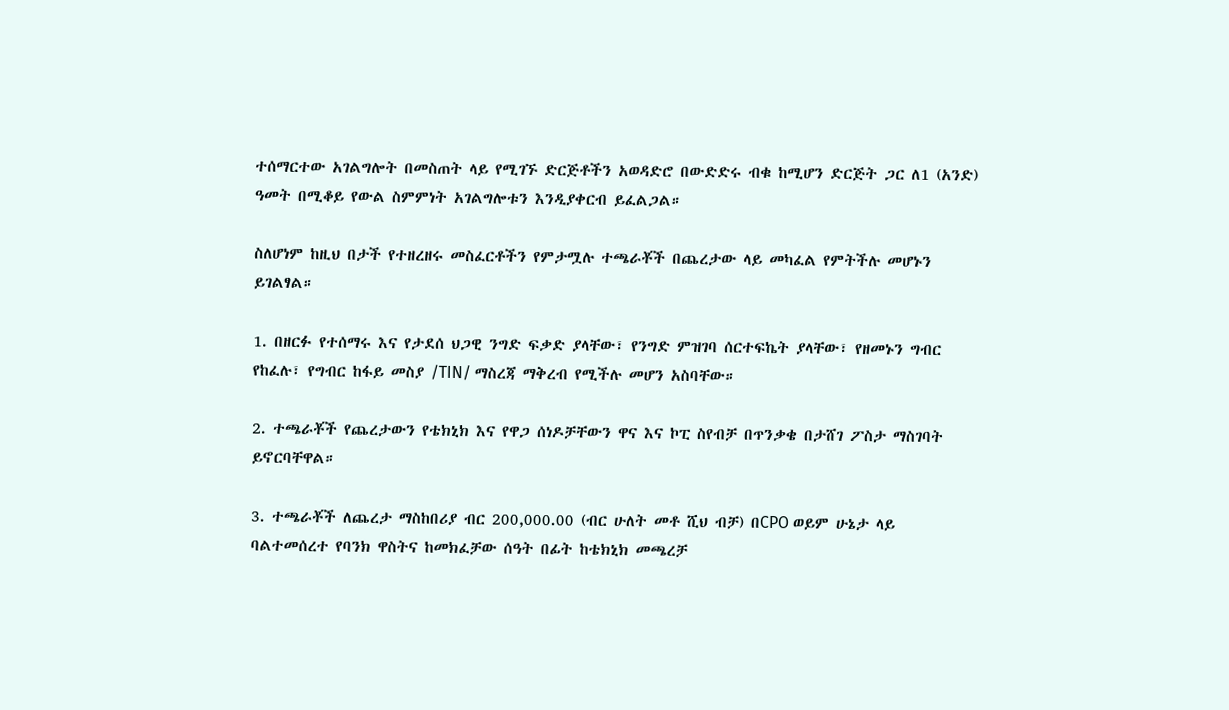ተሰማርተው አገልግሎት በመስጠት ላይ የሚገኙ ድርጅቶችን አወዳድሮ በውድድሩ ብቁ ከሚሆን ድርጅት ጋር ለ1 (አንድ) ዓመት በሚቆይ የውል ስምምነት አገልግሎቱን እንዲያቀርብ ይፈልጋል።

ስለሆነም ከዚህ በታች የተዘረዘሩ መስፈርቶችን የምታሟሉ ተጫራቾች በጨረታው ላይ መካፈል የምትችሉ መሆኑን ይገልፃል።

1. በዘርፉ የተሰማሩ እና የታደሰ ህጋዊ ንግድ ፍቃድ ያላቸው፣ የንግድ ምዝገባ ሰርተፍኬት ያላቸው፣ የዘመኑን ግብር የከፈሉ፣ የግብር ከፋይ መስያ /TIN/ ማስረጃ ማቅረብ የሚችሉ መሆን አስባቸው።

2. ተጫራቾች የጨረታውን የቴክኒክ እና የዋጋ ሰነዶቻቸውን ዋና እና ኮፒ ስየብቻ በጥንቃቄ በታሸገ ፖስታ ማስገባት ይኖርባቸዋል።

3. ተጫራቾች ለጨረታ ማስከበሪያ ብር 200,000.00 (ብር ሁለት መቶ ሺህ ብቻ) በCPO ወይም ሁኔታ ላይ ባልተመሰረተ የባንክ ዋስትና ከመክፈቻው ሰዓት በፊት ከቴክኒክ መጫረቻ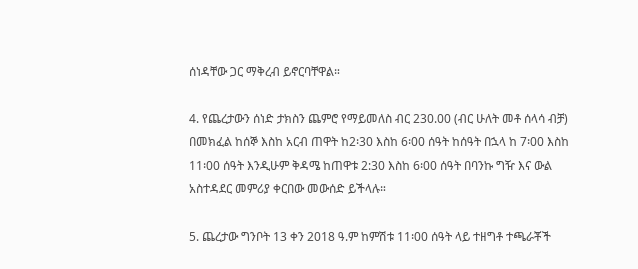ሰነዳቸው ጋር ማቅረብ ይኖርባቸዋል።

4. የጨረታውን ሰነድ ታክስን ጨምሮ የማይመለስ ብር 230.00 (ብር ሁለት መቶ ሰላሳ ብቻ) በመክፈል ከሰኞ እስከ አርብ ጠዋት ከ2፡30 እስከ 6፡00 ሰዓት ከሰዓት በኋላ ከ 7፡00 እስከ 11፡00 ሰዓት እንዲሁም ቅዳሜ ከጠዋቱ 2:30 እስከ 6፡00 ሰዓት በባንኩ ግዥ እና ውል አስተዳደር መምሪያ ቀርበው መውሰድ ይችላሉ።

5. ጨረታው ግንቦት 13 ቀን 2018 ዓ.ም ከምሽቱ 11፡00 ሰዓት ላይ ተዘግቶ ተጫራቾች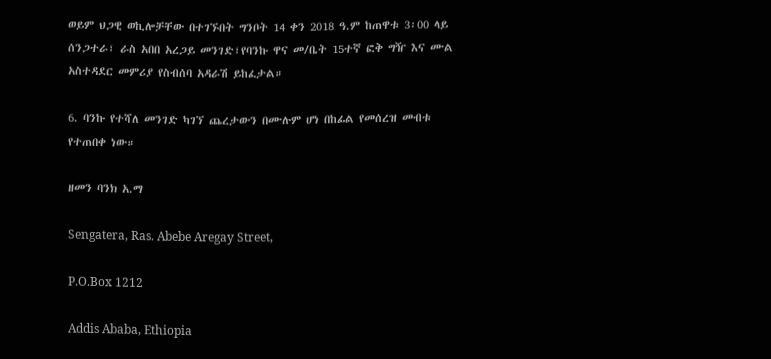ወይም ህጋዊ ወኪሎቻቸው በተገኙበት ግንቦት 14 ቀን 2018 ዓ.ም ከጠዋቱ 3፡00 ላይ ሰንጋተራ፣ ራስ አበበ አረጋይ መንገድ፣የባንኩ ዋና መ/ቤት 15ተኛ ፎቅ ግዥ እና ሙል አስተዳደር መምሪያ የስብሰባ አዳራሽ ይከፈታል።

6. ባንኩ የተሻለ መንገድ ካገኘ ጨረታውን በሙሉም ሆነ በከፊል የመሰረዝ መብቱ የተጠበቀ ነው።

ዘመን ባንክ አ.ማ

Sengatera, Ras. Abebe Aregay Street,

P.O.Box 1212

Addis Ababa, Ethiopia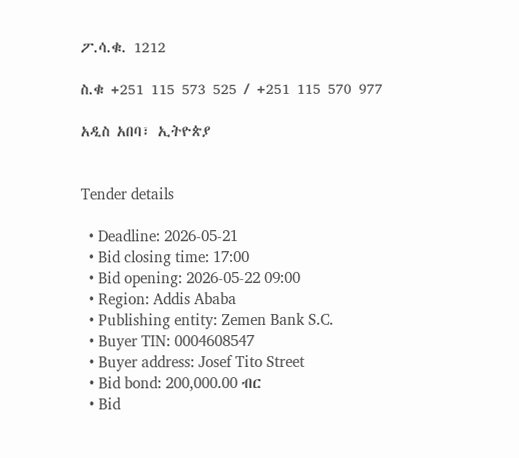ፖ.ሳ.ቁ. 1212

ስ.ቁ +251 115 573 525 / +251 115 570 977

አዲስ አበባ፣ ኢትዮጵያ


Tender details

  • Deadline: 2026-05-21
  • Bid closing time: 17:00
  • Bid opening: 2026-05-22 09:00
  • Region: Addis Ababa
  • Publishing entity: Zemen Bank S.C.
  • Buyer TIN: 0004608547
  • Buyer address: Josef Tito Street
  • Bid bond: 200,000.00 ብር
  • Bid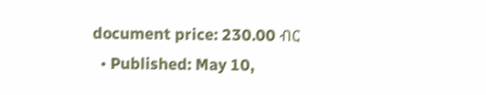document price: 230.00 ብር
  • Published: May 10,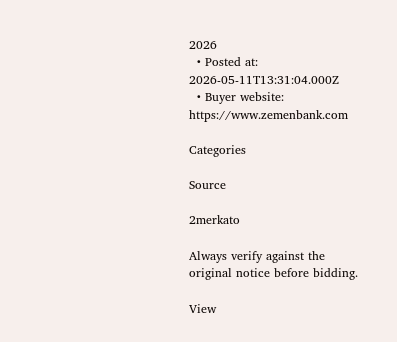2026
  • Posted at: 2026-05-11T13:31:04.000Z
  • Buyer website: https://www.zemenbank.com

Categories

Source

2merkato

Always verify against the original notice before bidding.

View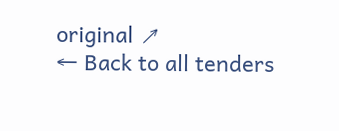original ↗
← Back to all tenders